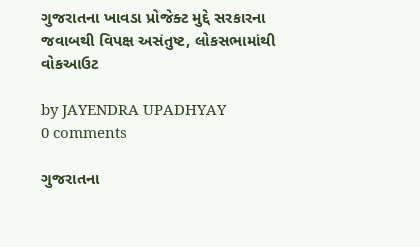ગુજરાતના ખાવડા પ્રોજેક્ટ મુદ્દે સરકારના જવાબથી વિપક્ષ અસંતુષ્ટ, લોકસભામાંથી વોકઆઉટ

by JAYENDRA UPADHYAY
0 comments

ગુજરાતના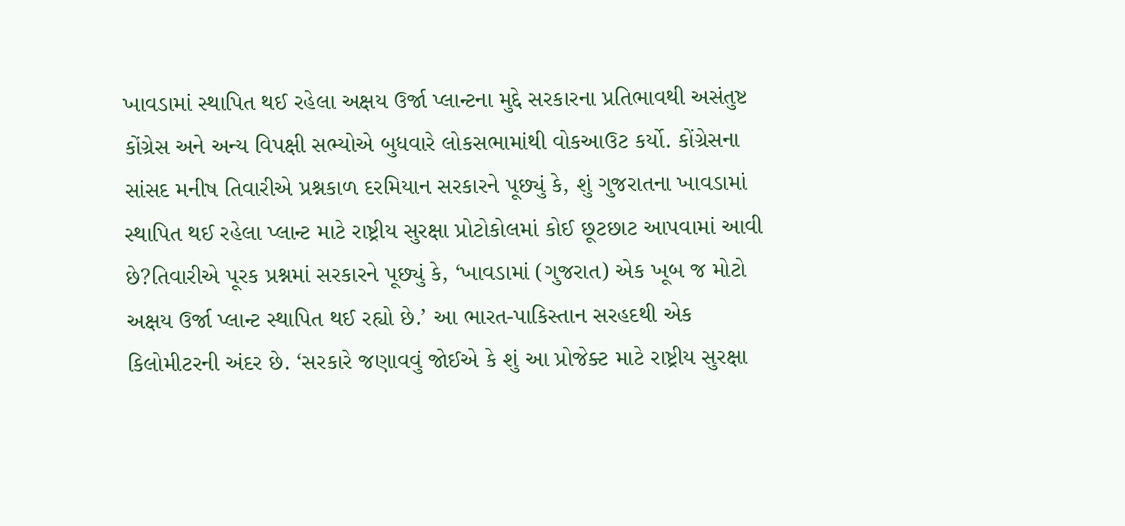ખાવડામાં સ્થાપિત થઈ રહેલા અક્ષય ઉર્જા પ્લાન્ટના મુદ્દે સરકારના પ્રતિભાવથી અસંતુષ્ટ કોંગ્રેસ અને અન્ય વિપક્ષી સભ્યોએ બુધવારે લોકસભામાંથી વોકઆઉટ કર્યો. કોંગ્રેસના સાંસદ મનીષ તિવારીએ પ્રશ્નકાળ દરમિયાન સરકારને પૂછ્યું કે, શું ગુજરાતના ખાવડામાં સ્થાપિત થઈ રહેલા પ્લાન્ટ માટે રાષ્ટ્રીય સુરક્ષા પ્રોટોકોલમાં કોઈ છૂટછાટ આપવામાં આવી છે?તિવારીએ પૂરક પ્રશ્નમાં સરકારને પૂછ્યું કે, ‘ખાવડામાં (ગુજરાત) એક ખૂબ જ મોટો અક્ષય ઉર્જા પ્લાન્ટ સ્થાપિત થઈ રહ્યો છે.’ આ ભારત-પાકિસ્તાન સરહદથી એક કિલોમીટરની અંદર છે. ‘સરકારે જણાવવું જોઈએ કે શું આ પ્રોજેક્ટ માટે રાષ્ટ્રીય સુરક્ષા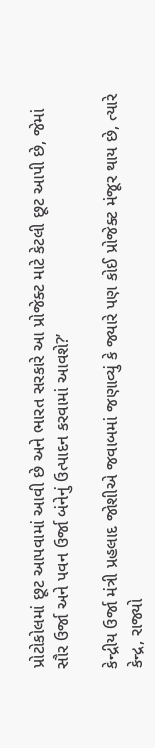પ્રોટોકોલમાં છૂટ આપવામાં આવી છે અને ભારત સરકારે આ પ્રોજેક્ટ માટે કેટલી છૂટ આપી છે, જેમાં સૌર ઉર્જા અને પવન ઉર્જા બંનેનું ઉત્પાદન કરવામાં આવશે?’

કેન્દ્રીય ઉર્જા મંત્રી પ્રહલાદ જોશીએ જવાબમાં જણાવ્યું કે જ્યારે પણ કોઈ પ્રોજેક્ટ મંજૂર થાય છે, ત્યારે કેન્દ્ર, રાજ્યો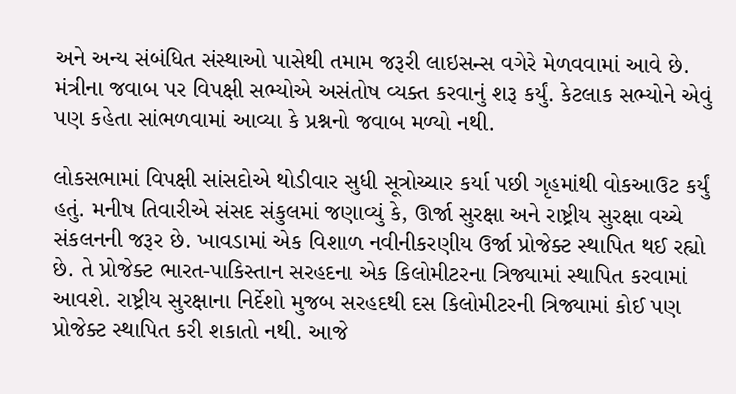અને અન્ય સંબંધિત સંસ્થાઓ પાસેથી તમામ જરૂરી લાઇસન્સ વગેરે મેળવવામાં આવે છે. મંત્રીના જવાબ પર વિપક્ષી સભ્યોએ અસંતોષ વ્યક્ત કરવાનું શરૂ કર્યું. કેટલાક સભ્યોને એવું પણ કહેતા સાંભળવામાં આવ્યા કે પ્રશ્નનો જવાબ મળ્યો નથી.

લોકસભામાં વિપક્ષી સાંસદોએ થોડીવાર સુધી સૂત્રોચ્ચાર કર્યા પછી ગૃહમાંથી વોકઆઉટ કર્યું હતું. મનીષ તિવારીએ સંસદ સંકુલમાં જણાવ્યું કે, ઊર્જા સુરક્ષા અને રાષ્ટ્રીય સુરક્ષા વચ્ચે સંકલનની જરૂર છે. ખાવડામાં એક વિશાળ નવીનીકરણીય ઉર્જા પ્રોજેક્ટ સ્થાપિત થઈ રહ્યો છે. તે પ્રોજેક્ટ ભારત-પાકિસ્તાન સરહદના એક કિલોમીટરના ત્રિજ્યામાં સ્થાપિત કરવામાં આવશે. રાષ્ટ્રીય સુરક્ષાના નિર્દેશો મુજબ સરહદથી દસ કિલોમીટરની ત્રિજ્યામાં કોઈ પણ પ્રોજેક્ટ સ્થાપિત કરી શકાતો નથી. આજે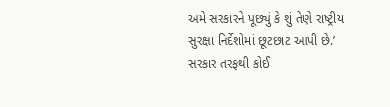અમે સરકારને પૂછ્યું કે શું તેણે રાષ્ટ્રીય સુરક્ષા નિર્દેશોમાં છૂટછાટ આપી છે.’ સરકાર તરફથી કોઈ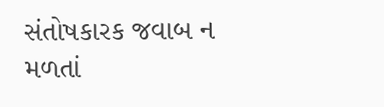સંતોષકારક જવાબ ન મળતાં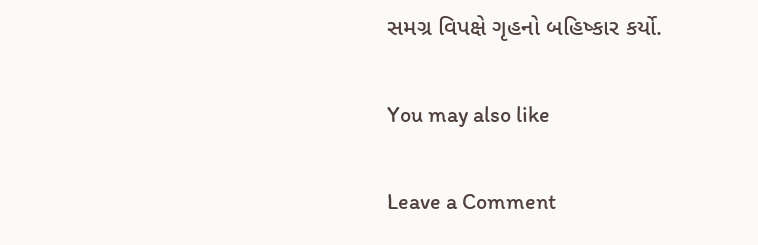સમગ્ર વિપક્ષે ગૃહનો બહિષ્કાર કર્યો.

You may also like

Leave a Comment